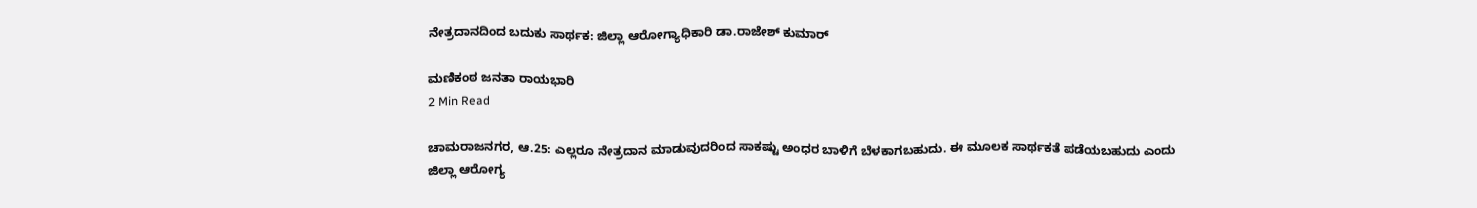ನೇತ್ರದಾನದಿಂದ ಬದುಕು ಸಾರ್ಥಕ: ಜಿಲ್ಲಾ ಆರೋಗ್ಯಾಧಿಕಾರಿ ಡಾ.ರಾಜೇಶ್ ಕುಮಾರ್

ಮಣಿಕಂಠ ಜನತಾ ರಾಯಭಾರಿ
2 Min Read

ಚಾಮರಾಜನಗರ, ಆ.25: ಎಲ್ಲರೂ ನೇತ್ರದಾನ ಮಾಡುವುದರಿಂದ ಸಾಕಷ್ಟು ಅಂಧರ ಬಾಳಿಗೆ ಬೆಳಕಾಗಬಹುದು. ಈ ಮೂಲಕ ಸಾರ್ಥಕತೆ ಪಡೆಯಬಹುದು ಎಂದು ಜಿಲ್ಲಾ ಆರೋಗ್ಯ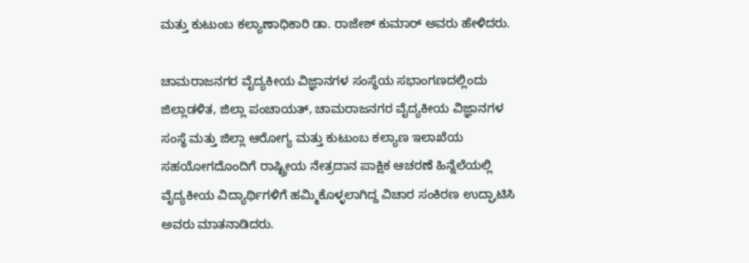ಮತ್ತು ಕುಟುಂಬ ಕಲ್ಯಾಣಾಧಿಕಾರಿ ಡಾ. ರಾಜೇಶ್ ಕುಮಾರ್ ಅವರು ಹೇಳಿದರು.

ಚಾಮರಾಜನಗರ ವೈದ್ಯಕೀಯ ವಿಜ್ಞಾನಗಳ ಸಂಸ್ಥೆಯ ಸಭಾಂಗಣದಲ್ಲಿಂದು ಜಿಲ್ಲಾಡಳಿತ, ಜಿಲ್ಲಾ ಪಂಚಾಯತ್, ಚಾಮರಾಜನಗರ ವೈದ್ಯಕೀಯ ವಿಜ್ಞಾನಗಳ ಸಂಸ್ಥೆ ಮತ್ತು ಜಿಲ್ಲಾ ಆರೋಗ್ಯ ಮತ್ತು ಕುಟುಂಬ ಕಲ್ಯಾಣ ಇಲಾಖೆಯ ಸಹಯೋಗದೊಂದಿಗೆ ರಾಷ್ಟ್ರೀಯ ನೇತ್ರದಾನ ಪಾಕ್ಷಿಕ ಆಚರಣೆ ಹಿನ್ನೆಲೆಯಲ್ಲಿ ವೈದ್ಯಕೀಯ ವಿದ್ಯಾರ್ಥಿಗಳಿಗೆ ಹಮ್ಮಿಕೊಳ್ಳಲಾಗಿದ್ದ ವಿಚಾರ ಸಂಕಿರಣ ಉದ್ಘಾಟಿಸಿ ಅವರು ಮಾತನಾಡಿದರು.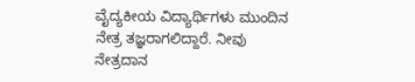ವೈದ್ಯಕೀಯ ವಿದ್ಯಾರ್ಥಿಗಳು ಮುಂದಿನ ನೇತ್ರ ತಜ್ಞರಾಗಲಿದ್ದಾರೆ. ನೀವು ನೇತ್ರದಾನ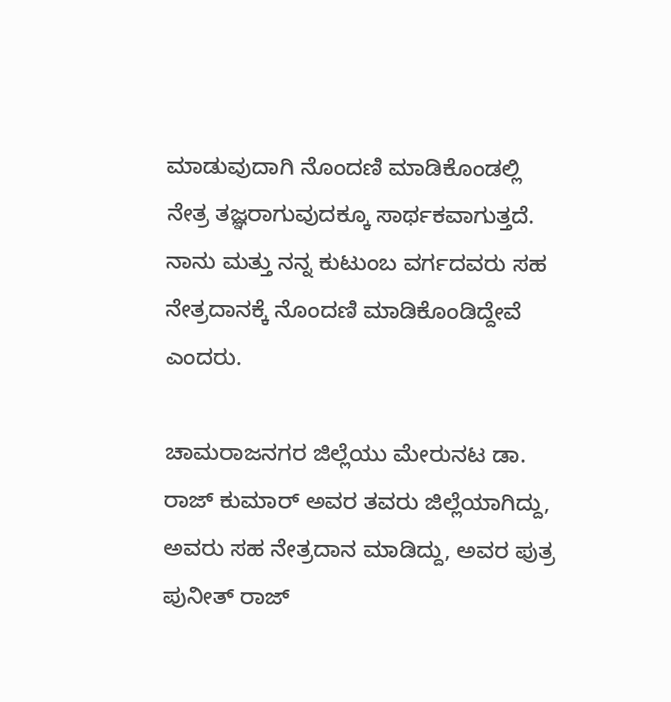ಮಾಡುವುದಾಗಿ ನೊಂದಣಿ ಮಾಡಿಕೊಂಡಲ್ಲಿ ನೇತ್ರ ತಜ್ಞರಾಗುವುದಕ್ಕೂ ಸಾರ್ಥಕವಾಗುತ್ತದೆ. ನಾನು ಮತ್ತು ನನ್ನ ಕುಟುಂಬ ವರ್ಗದವರು ಸಹ ನೇತ್ರದಾನಕ್ಕೆ ನೊಂದಣಿ ಮಾಡಿಕೊಂಡಿದ್ದೇವೆ ಎಂದರು.

ಚಾಮರಾಜನಗರ ಜಿಲ್ಲೆಯು ಮೇರುನಟ ಡಾ. ರಾಜ್ ಕುಮಾರ್ ಅವರ ತವರು ಜಿಲ್ಲೆಯಾಗಿದ್ದು, ಅವರು ಸಹ ನೇತ್ರದಾನ ಮಾಡಿದ್ದು, ಅವರ ಪುತ್ರ ಪುನೀತ್ ರಾಜ್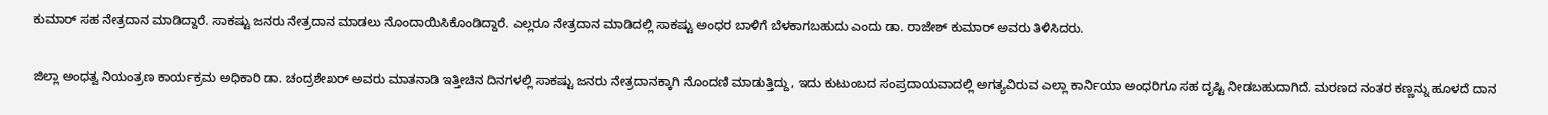ಕುಮಾರ್ ಸಹ ನೇತ್ರದಾನ ಮಾಡಿದ್ದಾರೆ. ಸಾಕಷ್ಟು ಜನರು ನೇತ್ರದಾನ ಮಾಡಲು ನೊಂದಾಯಿಸಿಕೊಂಡಿದ್ದಾರೆ. ಎಲ್ಲರೂ ನೇತ್ರದಾನ ಮಾಡಿದಲ್ಲಿ ಸಾಕಷ್ಟು ಅಂಧರ ಬಾಳಿಗೆ ಬೆಳಕಾಗಬಹುದು ಎಂದು ಡಾ. ರಾಜೇಶ್ ಕುಮಾರ್ ಅವರು ತಿಳಿಸಿದರು.

ಜಿಲ್ಲಾ ಅಂಧತ್ವ ನಿಯಂತ್ರಣ ಕಾರ್ಯಕ್ರಮ ಅಧಿಕಾರಿ ಡಾ. ಚಂದ್ರಶೇಖರ್ ಅವರು ಮಾತನಾಡಿ ಇತ್ತೀಚಿನ ದಿನಗಳಲ್ಲಿ ಸಾಕಷ್ಟು ಜನರು ನೇತ್ರದಾನಕ್ಕಾಗಿ ನೊಂದಣಿ ಮಾಡುತ್ತಿದ್ದು, ಇದು ಕುಟುಂಬದ ಸಂಪ್ರದಾಯವಾದಲ್ಲಿ ಅಗತ್ಯವಿರುವ ಎಲ್ಲಾ ಕಾರ್ನಿಯಾ ಅಂಧರಿಗೂ ಸಹ ದೃಷ್ಟಿ ನೀಡಬಹುದಾಗಿದೆ. ಮರಣದ ನಂತರ ಕಣ್ಣನ್ನು ಹೂಳದೆ ದಾನ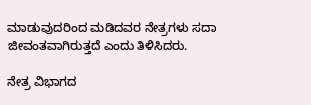ಮಾಡುವುದರಿಂದ ಮಡಿದವರ ನೇತ್ರಗಳು ಸದಾ ಜೀವಂತವಾಗಿರುತ್ತದೆ ಎಂದು ತಿಳಿಸಿದರು.

ನೇತ್ರ ವಿಭಾಗದ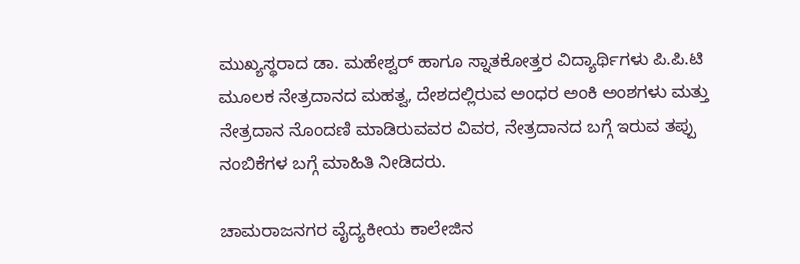ಮುಖ್ಯಸ್ಥರಾದ ಡಾ. ಮಹೇಶ್ವರ್ ಹಾಗೂ ಸ್ನಾತಕೋತ್ತರ ವಿದ್ಯಾರ್ಥಿಗಳು ಪಿ.ಪಿ.ಟಿ ಮೂಲಕ ನೇತ್ರದಾನದ ಮಹತ್ವ, ದೇಶದಲ್ಲಿರುವ ಅಂಧರ ಅಂಕಿ ಅಂಶಗಳು ಮತ್ತು ನೇತ್ರದಾನ ನೊಂದಣಿ ಮಾಡಿರುವವರ ವಿವರ, ನೇತ್ರದಾನದ ಬಗ್ಗೆ ಇರುವ ತಪ್ಪು ನಂಬಿಕೆಗಳ ಬಗ್ಗೆ ಮಾಹಿತಿ ನೀಡಿದರು.

ಚಾಮರಾಜನಗರ ವೈದ್ಯಕೀಯ ಕಾಲೇಜಿನ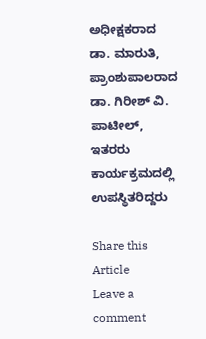ಅಧೀಕ್ಷಕರಾದ ಡಾ. ಮಾರುತಿ, ಪ್ರಾಂಶುಪಾಲರಾದ ಡಾ. ಗಿರೀಶ್ ವಿ. ಪಾಟೀಲ್, ಇತರರು ಕಾರ್ಯಕ್ರಮದಲ್ಲಿ ಉಪಸ್ಥಿತರಿದ್ದರು

Share this Article
Leave a comment